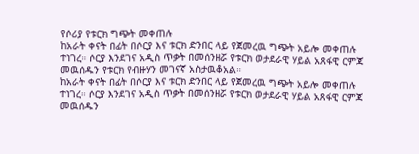የሶሪያ የቱርክ ግጭት መቀጠሉ
ከአራት ቀናት በፊት በሶርያ እና ቱርክ ድንበር ላይ የጀመረዉ ግጭት አይሎ መቀጠሉ ተነገረ። ሶርያ እንደገና አዲስ ጥቃት በመሰንዘሯ የቱርክ ወታደራዊ ሃይል አጸፋዊ ርምጃ መዉሰዱን የቱርክ የብዙሃን መገናኛ አስታዉቆአል።
ከአራት ቀናት በፊት በሶርያ እና ቱርክ ድንበር ላይ የጀመረዉ ግጭት አይሎ መቀጠሉ ተነገረ። ሶርያ እንደገና አዲስ ጥቃት በመሰንዘሯ የቱርክ ወታደራዊ ሃይል አጸፋዊ ርምጃ መዉሰዱን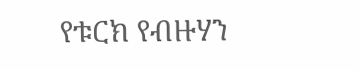የቱርክ የብዙሃን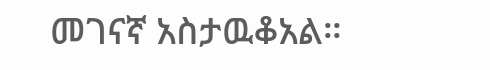መገናኛ አስታዉቆአል።